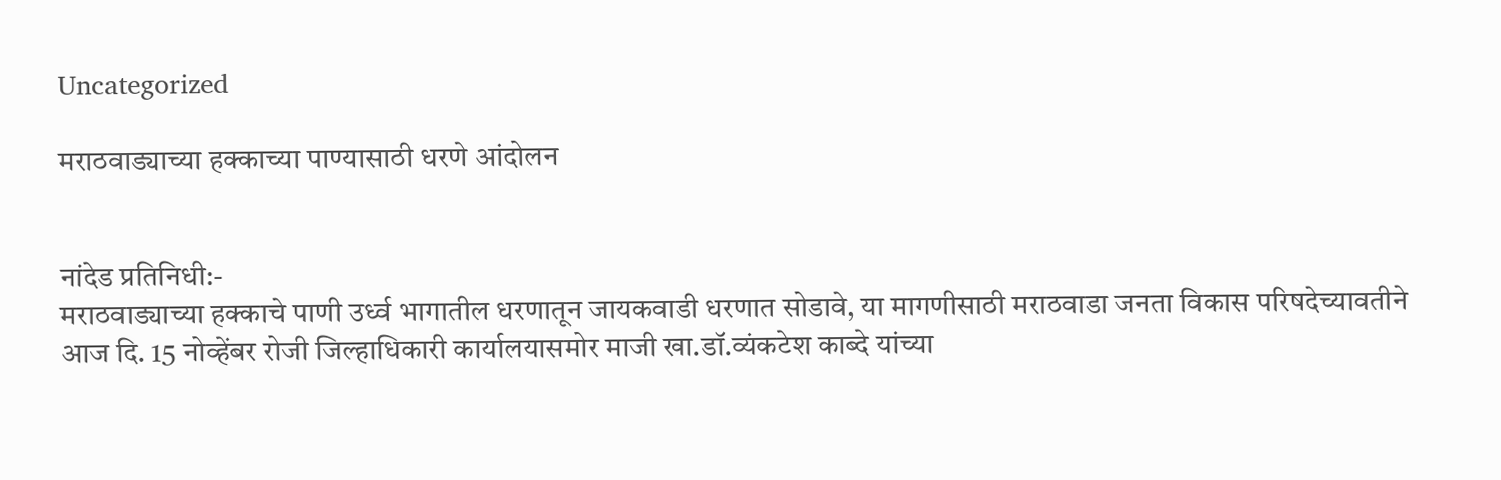Uncategorized

मराठवाड्याच्या हक्काच्या पाण्यासाठी धरणे आंदोलन


नांदेड प्रतिनिधी:-
मराठवाड्याच्या हक्काचे पाणी उर्ध्व भागातील धरणातून जायकवाडी धरणात सोडावे, या मागणीसाठी मराठवाडा जनता विकास परिषदेच्यावतीने आज दि. 15 नोव्हेंबर रोजी जिल्हाधिकारी कार्यालयासमोर माजी खा.डॉ.व्यंकटेश काब्दे यांच्या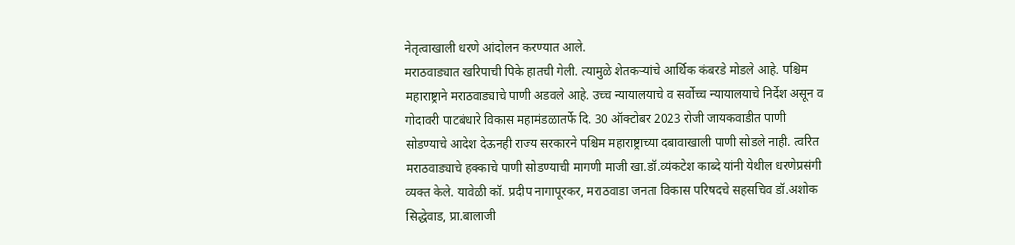नेतृत्वाखाली धरणे आंदोलन करण्यात आले.
मराठवाड्यात खरिपाची पिके हातची गेली. त्यामुळे शेतकऱ्यांचे आर्थिक कंबरडे मोडले आहे. पश्चिम महाराष्ट्राने मराठवाड्याचे पाणी अडवले आहे. उच्च न्यायालयाचे व सर्वोच्च न्यायालयाचे निर्देश असून व गोदावरी पाटबंधारे विकास महामंडळातर्फे दि. 30 ऑक्टोबर 2023 रोजी जायकवाडीत पाणी सोडण्याचे आदेश देऊनही राज्य सरकारने पश्चिम महाराष्ट्राच्या दबावाखाली पाणी सोडले नाही. त्वरित मराठवाड्याचे हक्काचे पाणी सोडण्याची मागणी माजी खा.डॉ.व्यंकटेश काब्दे यांनी येथील धरणेप्रसंगी व्यक्त केले. यावेळी कॉ. प्रदीप नागापूरकर, मराठवाडा जनता विकास परिषदचे सहसचिव डॉ.अशोक सिद्धेवाड, प्रा.बालाजी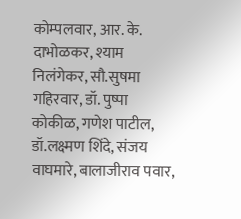कोम्पलवार, आर. के. दाभोळकर, श्याम निलंगेकर, सौ.सुषमा गहिरवार, डॉ. पुष्पा कोकीळ, गणेश पाटील, डॉ.लक्ष्मण शिंदे, संजय वाघमारे, बालाजीराव पवार,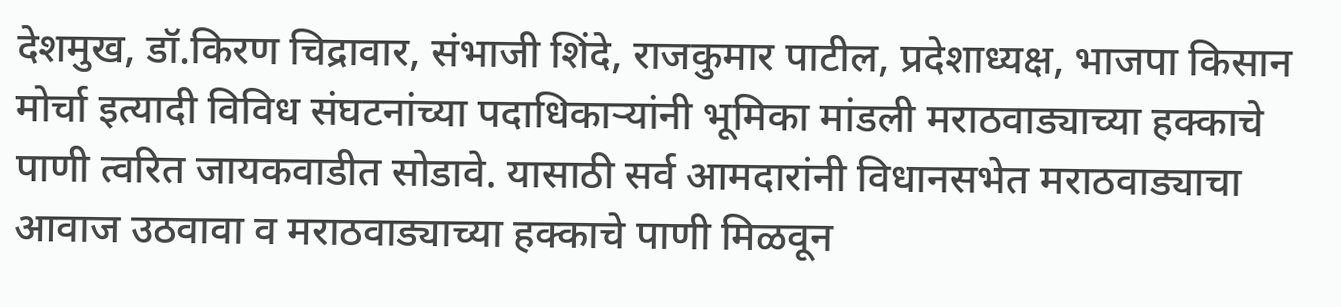देशमुख, डॉ.किरण चिद्रावार, संभाजी शिंदे, राजकुमार पाटील, प्रदेशाध्यक्ष, भाजपा किसान मोर्चा इत्यादी विविध संघटनांच्या पदाधिकाऱ्यांनी भूमिका मांडली मराठवाड्याच्या हक्काचे पाणी त्वरित जायकवाडीत सोडावे. यासाठी सर्व आमदारांनी विधानसभेत मराठवाड्याचा आवाज उठवावा व मराठवाड्याच्या हक्काचे पाणी मिळवून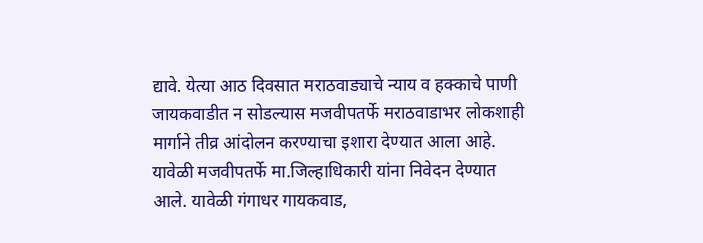द्यावे. येत्या आठ दिवसात मराठवाड्याचे न्याय व हक्काचे पाणी जायकवाडीत न सोडल्यास मजवीपतर्फे मराठवाडाभर लोकशाही मार्गाने तीव्र आंदोलन करण्याचा इशारा देण्यात आला आहे.
यावेळी मजवीपतर्फे मा.जिल्हाधिकारी यांना निवेदन देण्यात आले. यावेळी गंगाधर गायकवाड,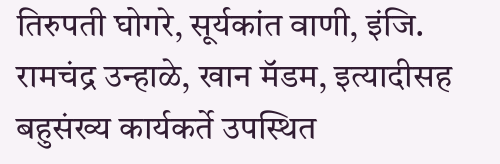तिरुपती घोगरे, सूर्यकांत वाणी, इंजि. रामचंद्र उन्हाळे, खान मॅडम, इत्यादीसह बहुसंख्य कार्यकर्ते उपस्थित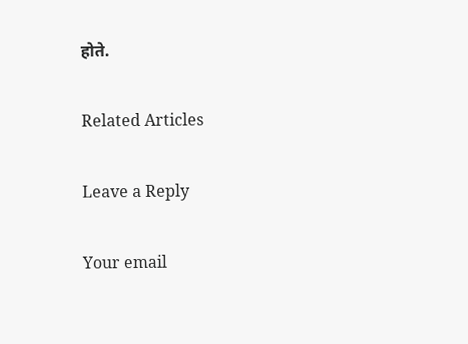होते.

Related Articles

Leave a Reply

Your email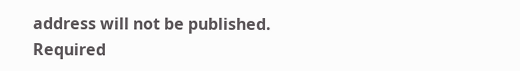address will not be published. Required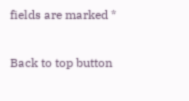fields are marked *

Back to top button